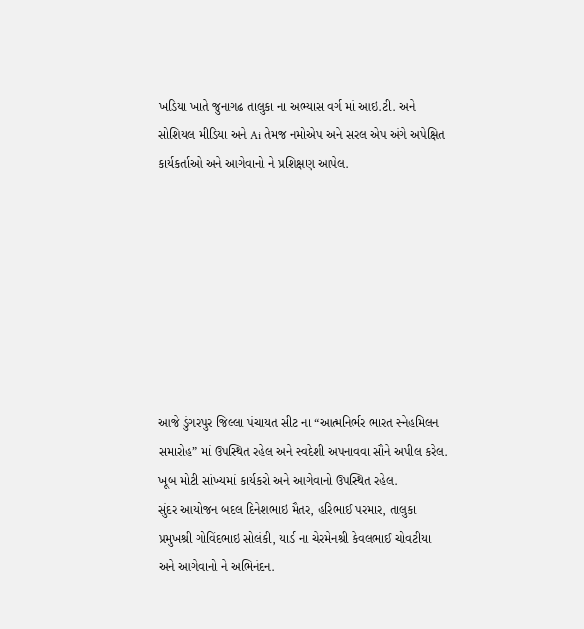ખડિયા ખાતે જુનાગઢ તાલુકા ના અભ્યાસ વર્ગ માં આઇ.ટી. અને સોશિયલ મીડિયા અને Ai તેમજ નમોએપ અને સરલ એપ અંગે અપેક્ષિત કાર્યકર્તાઓ અને આગેવાનો ને પ્રશિક્ષણ આપેલ.








આજે ડુંગરપુર જિલ્લા પંચાયત સીટ ના “આત્મનિર્ભર ભારત સ્નેહમિલન સમારોહ” માં ઉપસ્થિત રહેલ અને સ્વદેશી અપનાવવા સૌને અપીલ કરેલ. ખૂબ મોટી સાંખ્યમાં કાર્યકરો અને આગેવાનો ઉપસ્થિત રહેલ.
સુંદર આયોજન બદલ દિનેશભાઇ મૈતર, હરિભાઈ પરમાર, તાલુકા પ્રમુખશ્રી ગોવિંદભાઇ સોલંકી, યાર્ડ ના ચેરમેનશ્રી કેવલભાઈ ચોવટીયા અને આગેવાનો ને અભિનંદન.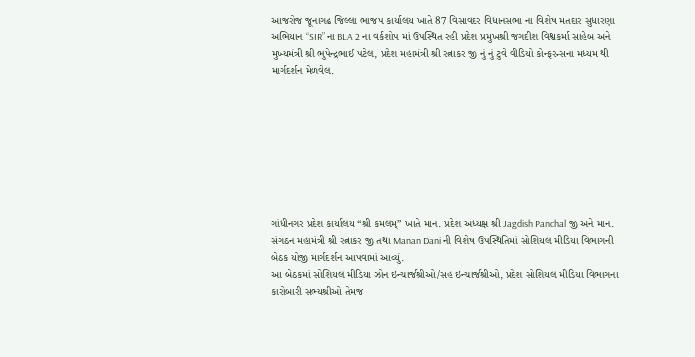આજરોજ જૂનાગઢ જિલ્લા ભાજપ કાર્યાલય ખાતે 87 વિસાવદર વિધાનસભા ના વિશેષ મતદાર સુધારણા અભિયાન “SIR” ના BLA 2 ના વર્કશોપ માં ઉપસ્થિત રહી પ્રદેશ પ્રમુખશ્રી જગદીશ વિશ્વકર્મા સાહેબ અને મુખ્યમંત્રી શ્રી ભુપેન્દ્રભાઈ પટેલ, પ્રદેશ મહામંત્રી શ્રી રત્નાકર જી નું નું ટુવે વીડિયો કોન્ફરન્સના મધ્યમ થી માર્ગદર્શન મેળવેલ.








ગાંધીનગર પ્રદેશ કાર્યાલય “શ્રી કમલમ્” ખાતે માન. પ્રદેશ અધ્યક્ષ શ્રી Jagdish Panchal જી અને માન. સંગઠન મહામંત્રી શ્રી રત્નાકર જી તથા Manan Dani ની વિશેષ ઉપસ્થિતિમાં સોશિયલ મીડિયા વિભાગની બેઠક યોજી માર્ગદર્શન આપવામાં આવ્યું.
આ બેઠકમાં સોશિયલ મીડિયા ઝોન ઇન્ચાર્જશ્રીઓ/સહ ઇન્ચાર્જશ્રીઓ, પ્રદેશ સોશિયલ મીડિયા વિભાગના કારોબારી સભ્યશ્રીઓ તેમજ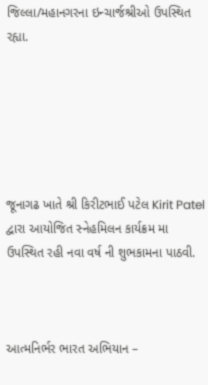જિલ્લા/મહાનગરના ઇન્ચાર્જશ્રીઓ ઉપસ્થિત રહ્યા.






જૂનાગઢ ખાતે શ્રી કિરીટભાઈ પટેલ Kirit Patel દ્વારા આયોજિત સ્નેહમિલન કાર્યક્રમ મા ઉપસ્થિત રહી નવા વર્ષ ની શુભકામના પાઠવી.



આત્મનિર્ભર ભારત અભિયાન –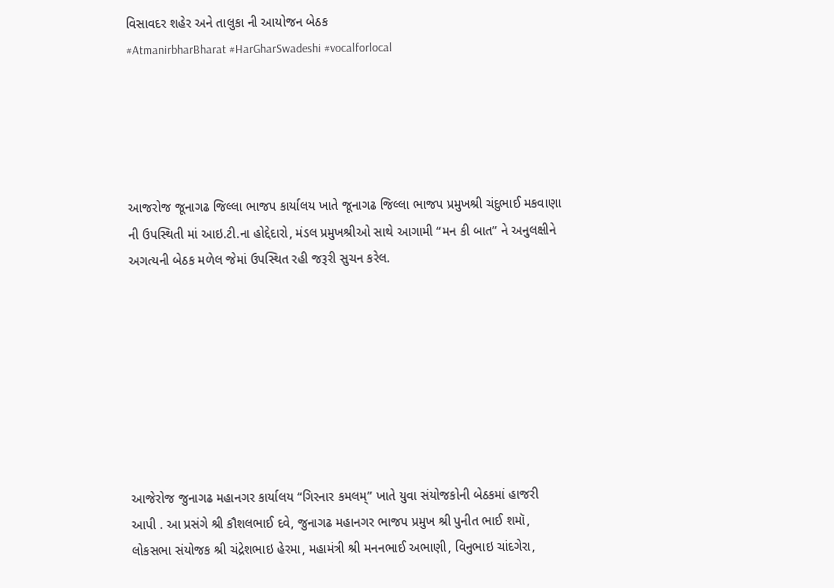વિસાવદર શહેર અને તાલુકા ની આયોજન બેઠક
#AtmanirbharBharat #HarGharSwadeshi #vocalforlocal





આજરોજ જૂનાગઢ જિલ્લા ભાજપ કાર્યાલય ખાતે જૂનાગઢ જિલ્લા ભાજપ પ્રમુખશ્રી ચંદુભાઈ મકવાણા ની ઉપસ્થિતી માં આઇ.ટી.ના હોદ્દેદારો, મંડલ પ્રમુખશ્રીઓ સાથે આગામી “મન કી બાત” ને અનુલક્ષીને અગત્યની બેઠક મળેલ જેમાં ઉપસ્થિત રહી જરૂરી સુચન કરેલ.








આજેરોજ જુનાગઢ મહાનગર કાર્યાલય “ગિરનાર કમલમ્” ખાતે યુવા સંયોજકોની બેઠકમાં હાજરી આપી . આ પ્રસંગે શ્રી કૌશલભાઈ દવે, જુનાગઢ મહાનગર ભાજપ પ્રમુખ શ્રી પુનીત ભાઈ શમૉ, લોકસભા સંયોજક શ્રી ચંદ્રેશભાઇ હેરમા, મહામંત્રી શ્રી મનનભાઈ અભાણી, વિનુભાઇ ચાંદગેરા,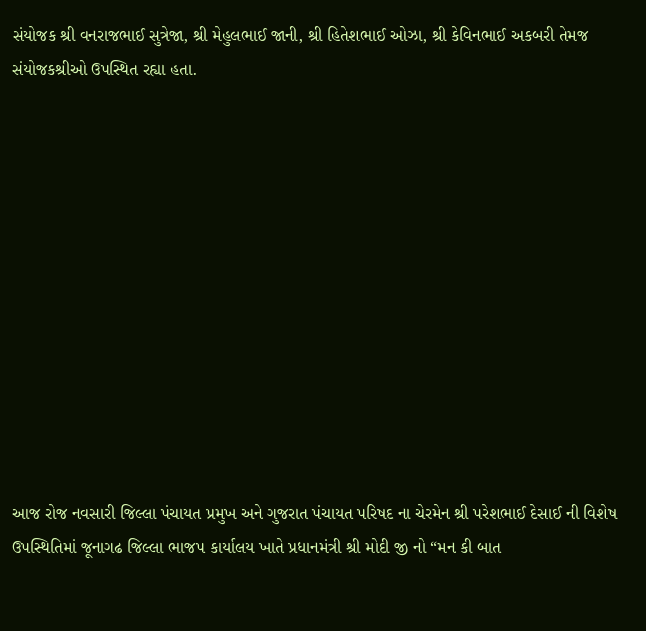સંયોજક શ્રી વનરાજભાઈ સુત્રેજા, શ્રી મેહુલભાઈ જાની, શ્રી હિતેશભાઈ ઓઝા, શ્રી કેવિનભાઈ અકબરી તેમજ સંયોજકશ્રીઓ ઉપસ્થિત રહ્યા હતા.












આજ રોજ નવસારી જિલ્લા પંચાયત પ્રમુખ અને ગુજરાત પંચાયત પરિષદ ના ચેરમેન શ્રી પરેશભાઈ દેસાઈ ની વિશેષ ઉપસ્થિતિમાં જૂનાગઢ જિલ્લા ભાજપ કાર્યાલય ખાતે પ્રધાનમંત્રી શ્રી મોદી જી નો “મન કી બાત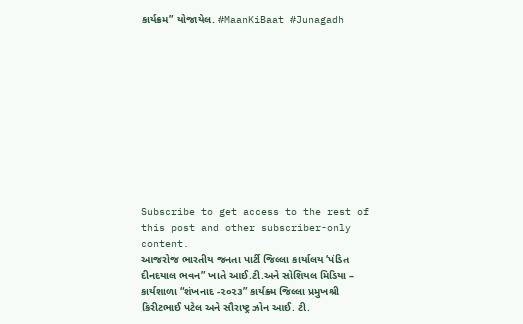કાર્યક્રમ” યોજાયેલ. #MaanKiBaat #Junagadh











Subscribe to get access to the rest of this post and other subscriber-only content.
આજરોજ ભારતીય જનતા પાર્ટી જિલ્લા કાર્યાલય ‘પંડિત દીનદયાલ ભવન” ખાતે આઈ.ટી.અને સોશિયલ મિડિયા – કાર્યશાળા “શંખનાદ -૨૦૨૩” કાર્યક્ર્મ જિલ્લા પ્રમુખશ્રી કિરીટભાઈ પટેલ અને સૌરાષ્ટ્ર ઝોન આઈ. ટી.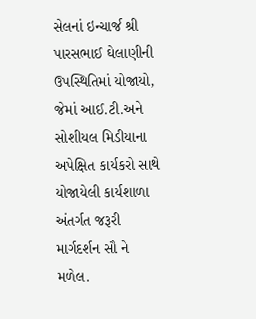સેલનાં ઇન્ચાર્જ શ્રી પારસભાઈ ઘેલાણીની ઉપસ્થિતિમાં યોજાયો, જેમાં આઈ.ટી.અને સોશીયલ મિડીયાના અપેક્ષિત કાર્યકરો સાથે યોજાયેલી કાર્યશાળા અંતર્ગત જરૂરી માર્ગદર્શન સૌ ને મળેલ.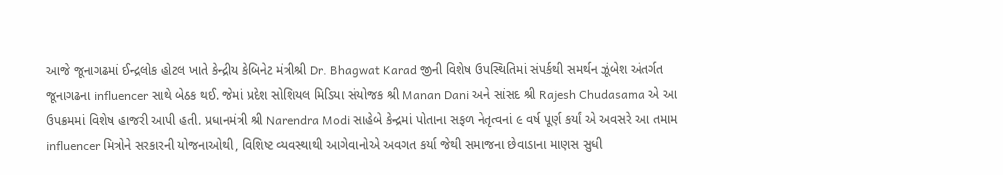આજે જૂનાગઢમાં ઈન્દ્રલોક હોટલ ખાતે કેન્દ્રીય કેબિનેટ મંત્રીશ્રી Dr. Bhagwat Karad જીની વિશેષ ઉપસ્થિતિમાં સંપર્કથી સમર્થન ઝૂંબેશ અંતર્ગત જૂનાગઢના influencer સાથે બેઠક થઈ. જેમાં પ્રદેશ સોશિયલ મિડિયા સંયોજક શ્રી Manan Dani અને સાંસદ શ્રી Rajesh Chudasama એ આ ઉપક્રમમાં વિશેષ હાજરી આપી હતી. પ્રધાનમંત્રી શ્રી Narendra Modi સાહેબે કેન્દ્રમાં પોતાના સફળ નેતૃત્વનાં ૯ વર્ષ પૂર્ણ કર્યાં એ અવસરે આ તમામ influencer મિત્રોને સરકારની યોજનાઓથી, વિશિષ્ટ વ્યવસ્થાથી આગેવાનોએ અવગત કર્યા જેથી સમાજના છેવાડાના માણસ સુધી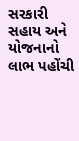સરકારી સહાય અને યોજનાનો લાભ પહોંચી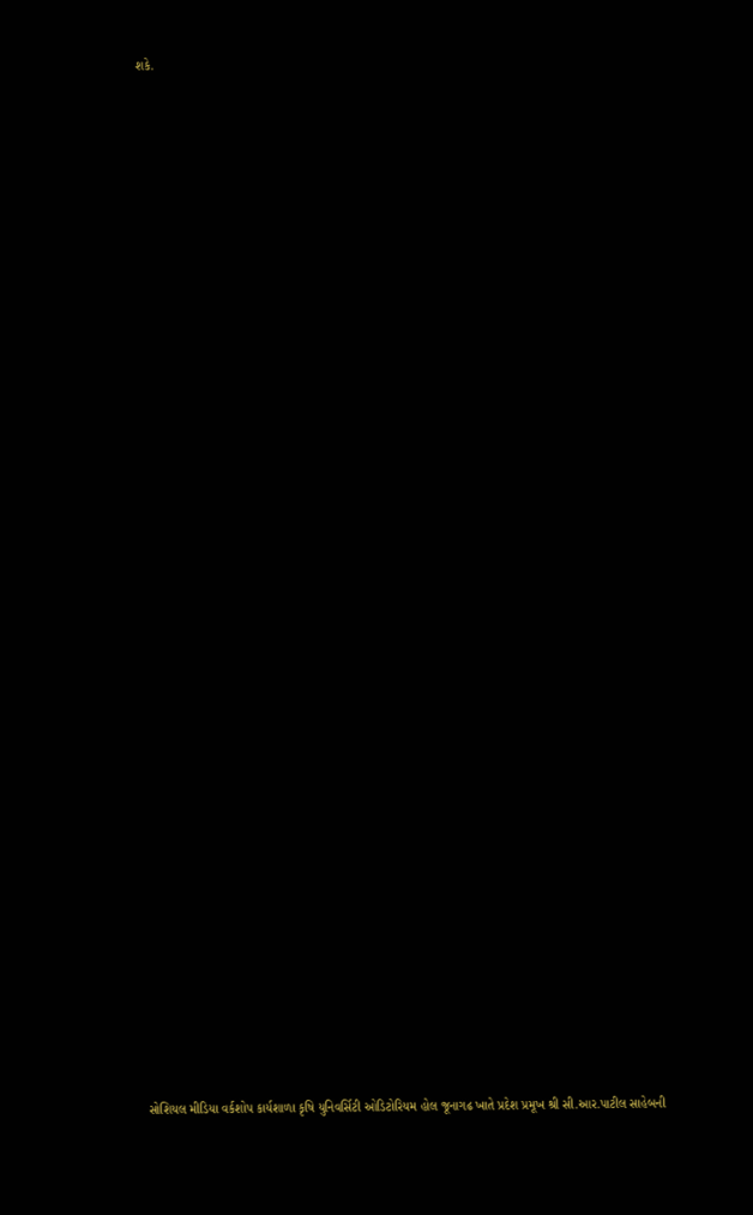શકે.

























































સોશિયલ મીડિયા વર્કશોપ કાર્યશાળા કૃષિ યુનિવર્સિટી ઓડિટોરિયમ હોલ જૂનાગઢ ખાતે પ્રદેશ પ્રમૂખ શ્રી સી.આર.પાટીલ સાહેબની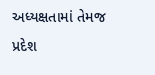અધ્યક્ષતામાં તેમજ પ્રદેશ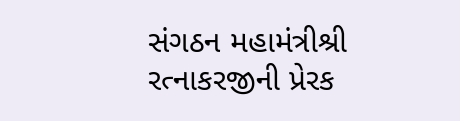સંગઠન મહામંત્રીશ્રી રત્નાકરજીની પ્રેરક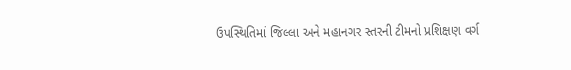ઉપસ્થિતિમાં જિલ્લા અને મહાનગર સ્તરની ટીમનો પ્રશિક્ષણ વર્ગ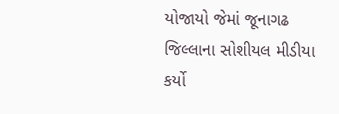યોજાયો જેમાં જૂનાગઢ જિલ્લાના સોશીયલ મીડીયા કર્યો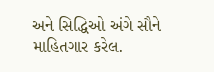અને સિદ્ધિઓ અંગે સૌને માહિતગાર કરેલ.